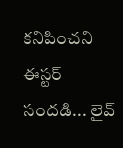కనిపించని ఈస్టర్ సందడి... లైవ్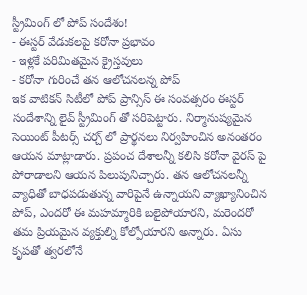స్ట్రీమింగ్ లో పోప్ సందేశం!
- ఈస్టర్ వేడుకలపై కరోనా ప్రభావం
- ఇళ్లకే పరిమితమైన క్రైస్తవులు
- కరోనా గురించే తన ఆలోచనలన్న పోప్
ఇక వాటికన్ సిటీలో పోప్ ప్రాన్సిస్ ఈ సంవత్సరం ఈస్టర్ సందేశాన్ని లైవ్ స్ట్రీమింగ్ తో సరిపెట్టారు. నిర్మానుష్యమైన సెయింట్ పీటర్స్ చర్చ్ లో ప్రార్థనలు నిర్వహించిన అనంతరం ఆయన మాట్లాడారు. ప్రపంచ దేశాలన్నీ కలిసి కరోనా వైరస్ పై పోరాడాలని ఆయన పిలుపునిచ్చారు. తన ఆలోచనలన్నీ వ్యాధితో బాధపడుతున్న వారిపైనే ఉన్నాయని వ్యాఖ్యానించిన పోప్, ఎందరో ఈ మహమ్మారికి బలైపోయారని, మరెందరో తమ ప్రియమైన వ్యక్తుల్ని కోల్పోయారని అన్నారు. ఏసు కృపతో త్వరలోనే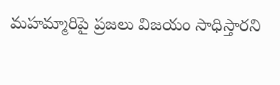మహమ్మారిపై ప్రజలు విజయం సాధిస్తారని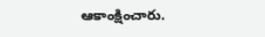ఆకాంక్షించారు.